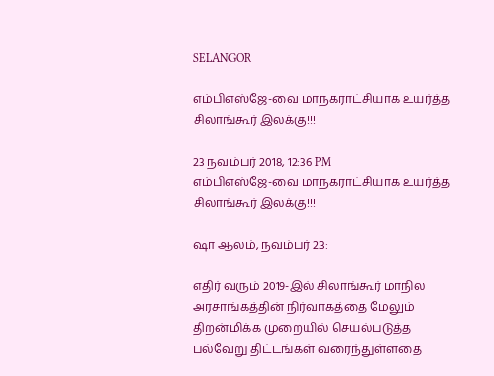SELANGOR

எம்பிஎஸ்ஜே-வை மாநகராட்சியாக உயர்த்த சிலாங்கூர் இலக்கு!!!

23 நவம்பர் 2018, 12:36 PM
எம்பிஎஸ்ஜே-வை மாநகராட்சியாக உயர்த்த சிலாங்கூர் இலக்கு!!!

ஷா ஆலம், நவம்பர் 23:

எதிர் வரும் 2019-இல் சிலாங்கூர் மாநில அரசாங்கத்தின் நிர்வாகத்தை மேலும் திறன்மிக்க முறையில் செயல்படுத்த பல்வேறு திட்டங்கள் வரைந்துள்ளதை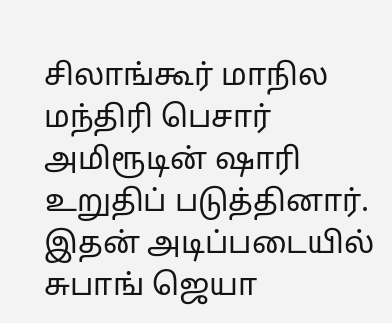சிலாங்கூர் மாநில மந்திரி பெசார் அமிரூடின் ஷாரி உறுதிப் படுத்தினார். இதன் அடிப்படையில் சுபாங் ஜெயா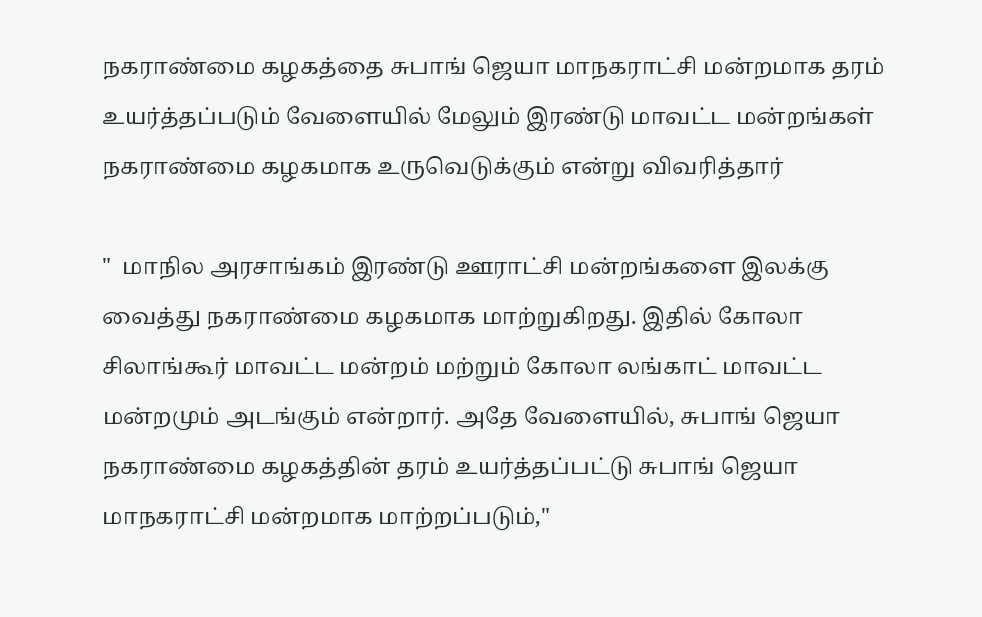நகராண்மை கழகத்தை சுபாங் ஜெயா மாநகராட்சி மன்றமாக தரம் உயர்த்தப்படும் வேளையில் மேலும் இரண்டு மாவட்ட மன்றங்கள் நகராண்மை கழகமாக உருவெடுக்கும் என்று விவரித்தார்

"  மாநில அரசாங்கம் இரண்டு ஊராட்சி மன்றங்களை இலக்கு வைத்து நகராண்மை கழகமாக மாற்றுகிறது. இதில் கோலா சிலாங்கூர் மாவட்ட மன்றம் மற்றும் கோலா லங்காட் மாவட்ட மன்றமும் அடங்கும் என்றார். அதே வேளையில், சுபாங் ஜெயா நகராண்மை கழகத்தின் தரம் உயர்த்தப்பட்டு சுபாங் ஜெயா மாநகராட்சி மன்றமாக மாற்றப்படும்,"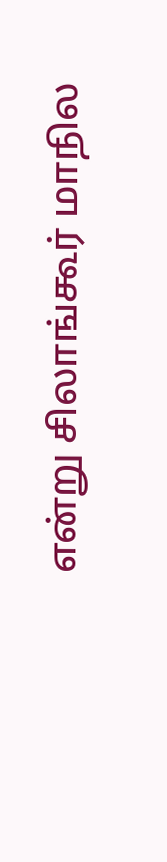என்று சிலாங்கூர் மாநில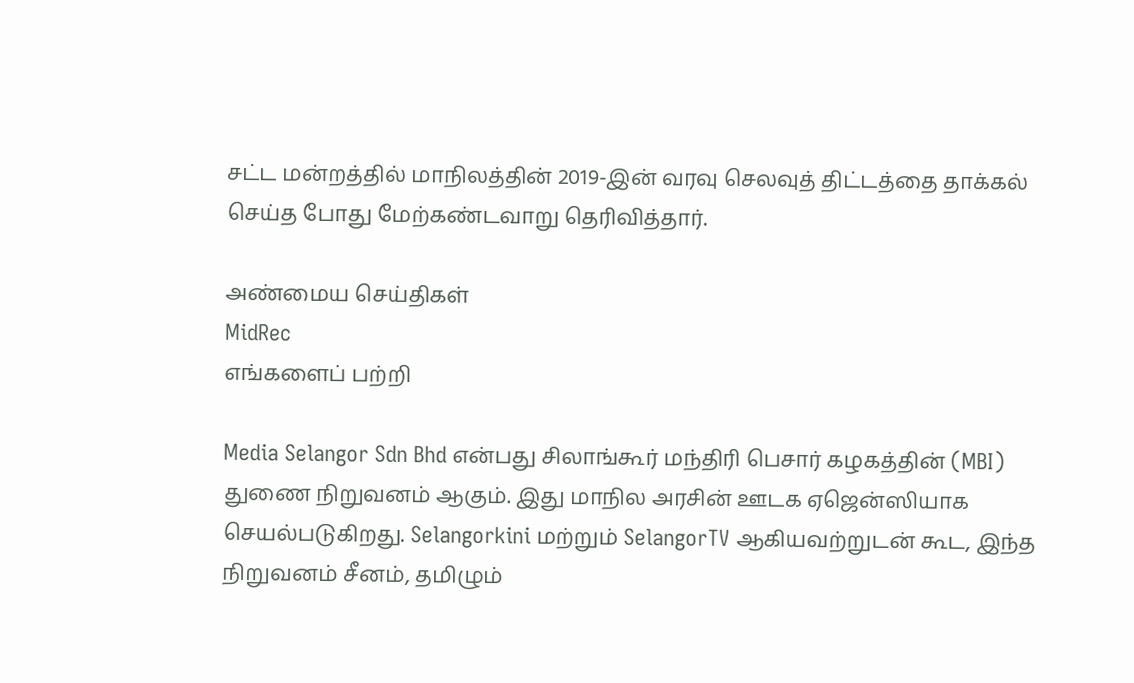சட்ட மன்றத்தில் மாநிலத்தின் 2019-இன் வரவு செலவுத் திட்டத்தை தாக்கல் செய்த போது மேற்கண்டவாறு தெரிவித்தார்.

அண்மைய செய்திகள்
MidRec
எங்களைப் பற்றி

Media Selangor Sdn Bhd என்பது சிலாங்கூர் மந்திரி பெசார் கழகத்தின் (MBI) துணை நிறுவனம் ஆகும். இது மாநில அரசின் ஊடக ஏஜென்ஸியாக செயல்படுகிறது. Selangorkini மற்றும் SelangorTV ஆகியவற்றுடன் கூட, இந்த நிறுவனம் சீனம், தமிழும்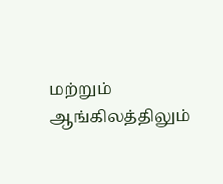மற்றும் ஆங்கிலத்திலும்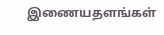இணையதளங்கள்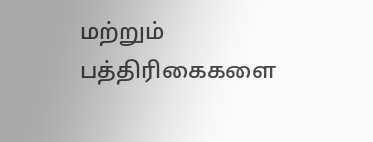மற்றும் பத்திரிகைகளை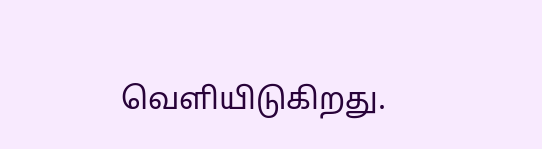வெளியிடுகிறது.